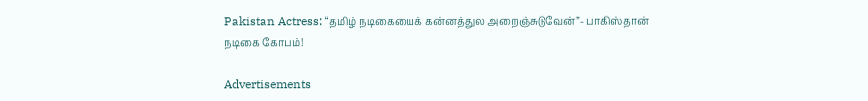Pakistan Actress: “தமிழ் நடிகையைக் கன்னத்துல அறைஞ்சுடுவேன்”- பாகிஸ்தான் நடிகை கோபம்!

Advertisements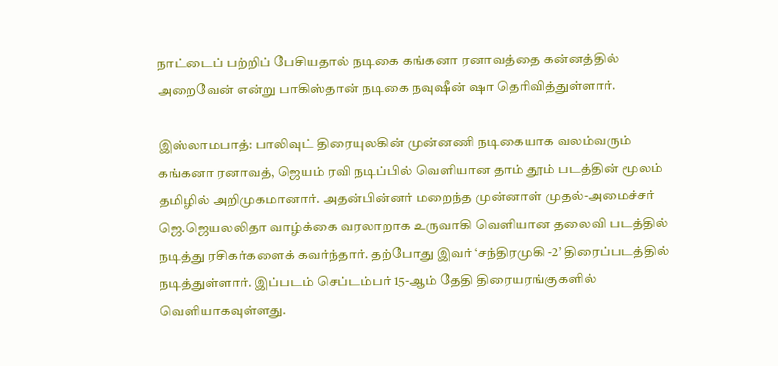நாட்டைப் பற்றிப் பேசியதால் நடிகை கங்கனா ரனாவத்தை கன்னத்தில் அறைவேன் என்று பாகிஸ்தான் நடிகை நவுஷீன் ஷா தெரிவித்துள்ளார்.

இஸ்லாமபாத்: பாலிவுட் திரையுலகின் முன்னணி நடிகையாக வலம்வரும்  கங்கனா ரனாவத், ஜெயம் ரவி நடிப்பில் வெளியான தாம் தூம் படத்தின் மூலம் தமிழில் அறிமுகமானார். அதன்பின்னர் மறைந்த முன்னாள் முதல்-அமைச்சர் ஜெ.ஜெயலலிதா வாழ்க்கை வரலாறாக உருவாகி வெளியான தலைவி படத்தில் நடித்து ரசிகர்களைக் கவர்ந்தார். தற்போது இவர் ‘சந்திரமுகி -2’ திரைப்படத்தில் நடித்துள்ளார். இப்படம் செப்டம்பர் 15-ஆம் தேதி திரையரங்குகளில் வெளியாகவுள்ளது.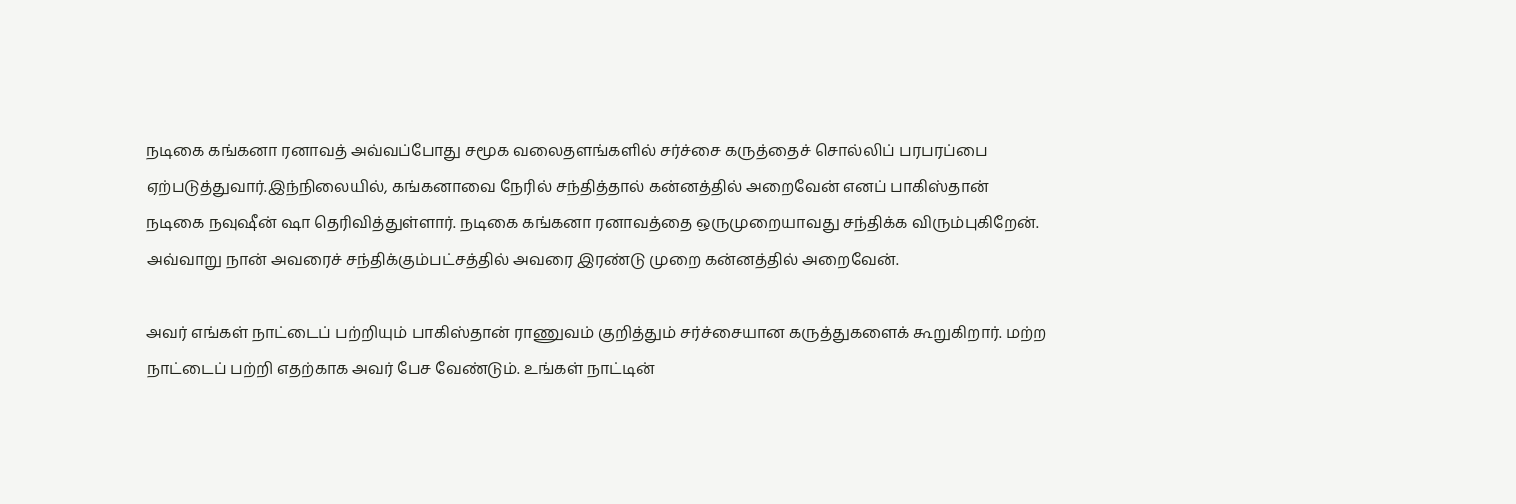நடிகை கங்கனா ரனாவத் அவ்வப்போது சமூக வலைதளங்களில் சர்ச்சை கருத்தைச் சொல்லிப் பரபரப்பை ஏற்படுத்துவார்.இந்நிலையில், கங்கனாவை நேரில் சந்தித்தால் கன்னத்தில் அறைவேன் எனப் பாகிஸ்தான் நடிகை நவுஷீன் ஷா தெரிவித்துள்ளார். நடிகை கங்கனா ரனாவத்தை ஒருமுறையாவது சந்திக்க விரும்புகிறேன். அவ்வாறு நான் அவரைச் சந்திக்கும்பட்சத்தில் அவரை இரண்டு முறை கன்னத்தில் அறைவேன்.

அவர் எங்கள் நாட்டைப் பற்றியும் பாகிஸ்தான் ராணுவம் குறித்தும் சர்ச்சையான கருத்துகளைக் கூறுகிறார். மற்ற நாட்டைப் பற்றி எதற்காக அவர் பேச வேண்டும். உங்கள் நாட்டின்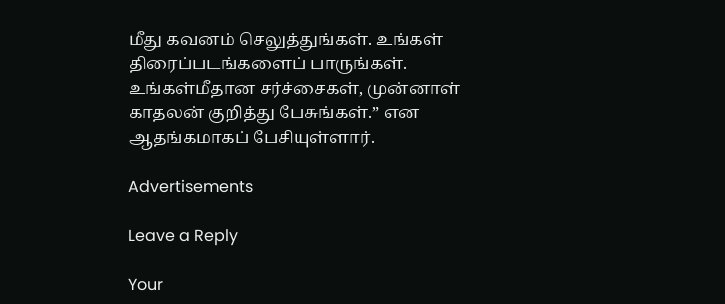மீது கவனம் செலுத்துங்கள். உங்கள் திரைப்படங்களைப் பாருங்கள். உங்கள்மீதான சர்ச்சைகள், முன்னாள் காதலன் குறித்து பேசுங்கள்.” என ஆதங்கமாகப் பேசியுள்ளார்.

Advertisements

Leave a Reply

Your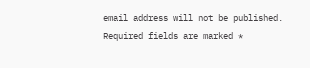email address will not be published. Required fields are marked *